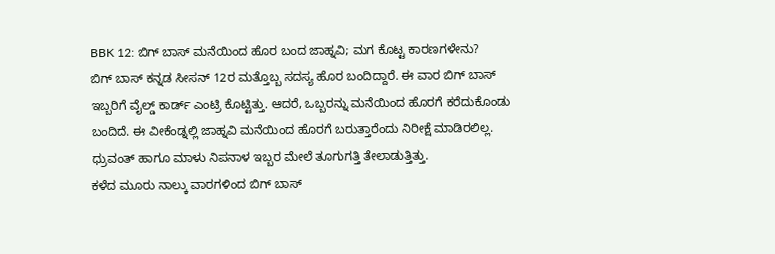BBK 12: ಬಿಗ್ ಬಾಸ್ ಮನೆಯಿಂದ ಹೊರ ಬಂದ ಜಾಹ್ನವಿ; ಮಗ ಕೊಟ್ಟ ಕಾರಣಗಳೇನು?
ಬಿಗ್ ಬಾಸ್ ಕನ್ನಡ ಸೀಸನ್ 12ರ ಮತ್ತೊಬ್ಬ ಸದಸ್ಯ ಹೊರ ಬಂದಿದ್ದಾರೆ. ಈ ವಾರ ಬಿಗ್ ಬಾಸ್ ಇಬ್ಬರಿಗೆ ವೈಲ್ಡ್ ಕಾರ್ಡ್ ಎಂಟ್ರಿ ಕೊಟ್ಟಿತ್ತು. ಆದರೆ, ಒಬ್ಬರನ್ನು ಮನೆಯಿಂದ ಹೊರಗೆ ಕರೆದುಕೊಂಡು ಬಂದಿದೆ. ಈ ವೀಕೆಂಡ್ನಲ್ಲಿ ಜಾಹ್ನವಿ ಮನೆಯಿಂದ ಹೊರಗೆ ಬರುತ್ತಾರೆಂದು ನಿರೀಕ್ಷೆ ಮಾಡಿರಲಿಲ್ಲ. ಧ್ರುವಂತ್ ಹಾಗೂ ಮಾಳು ನಿಪನಾಳ ಇಬ್ಬರ ಮೇಲೆ ತೂಗುಗತ್ತಿ ತೇಲಾಡುತ್ತಿತ್ತು.
ಕಳೆದ ಮೂರು ನಾಲ್ಕು ವಾರಗಳಿಂದ ಬಿಗ್ ಬಾಸ್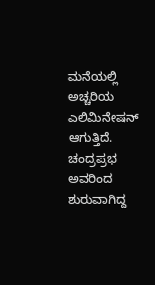ಮನೆಯಲ್ಲಿ ಅಚ್ಚರಿಯ ಎಲಿಮಿನೇಷನ್ ಆಗುತ್ತಿದೆ. ಚಂದ್ರಪ್ರಭ ಅವರಿಂದ ಶುರುವಾಗಿದ್ದ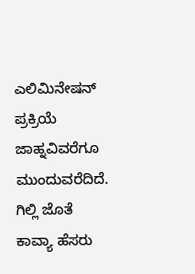ಎಲಿಮಿನೇಷನ್ ಪ್ರಕ್ರಿಯೆ ಜಾಹ್ನವಿವರೆಗೂ ಮುಂದುವರೆದಿದೆ. ಗಿಲ್ಲಿ ಜೊತೆ ಕಾವ್ಯಾ ಹೆಸರು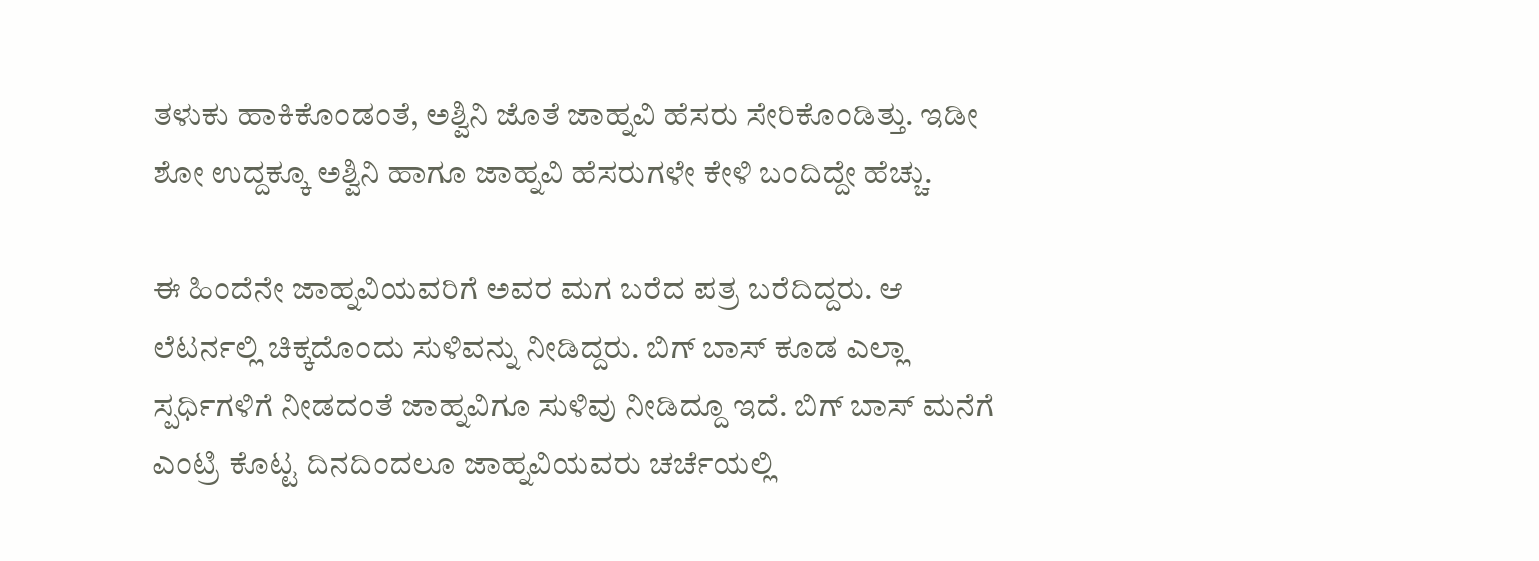ತಳುಕು ಹಾಕಿಕೊಂಡಂತೆ, ಅಶ್ವಿನಿ ಜೊತೆ ಜಾಹ್ನವಿ ಹೆಸರು ಸೇರಿಕೊಂಡಿತ್ತು. ಇಡೀ ಶೋ ಉದ್ದಕ್ಕೂ ಅಶ್ವಿನಿ ಹಾಗೂ ಜಾಹ್ನವಿ ಹೆಸರುಗಳೇ ಕೇಳಿ ಬಂದಿದ್ದೇ ಹೆಚ್ಚು.

ಈ ಹಿಂದೆನೇ ಜಾಹ್ನವಿಯವರಿಗೆ ಅವರ ಮಗ ಬರೆದ ಪತ್ರ ಬರೆದಿದ್ದರು. ಆ ಲೆಟರ್ನಲ್ಲಿ ಚಿಕ್ಕದೊಂದು ಸುಳಿವನ್ನು ನೀಡಿದ್ದರು. ಬಿಗ್ ಬಾಸ್ ಕೂಡ ಎಲ್ಲಾ ಸ್ಪರ್ಧಿಗಳಿಗೆ ನೀಡದಂತೆ ಜಾಹ್ನವಿಗೂ ಸುಳಿವು ನೀಡಿದ್ದೂ ಇದೆ. ಬಿಗ್ ಬಾಸ್ ಮನೆಗೆ ಎಂಟ್ರಿ ಕೊಟ್ಟ ದಿನದಿಂದಲೂ ಜಾಹ್ನವಿಯವರು ಚರ್ಚೆಯಲ್ಲಿ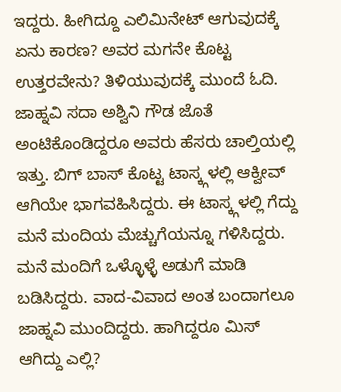ಇದ್ದರು. ಹೀಗಿದ್ದೂ ಎಲಿಮಿನೇಟ್ ಆಗುವುದಕ್ಕೆ ಏನು ಕಾರಣ? ಅವರ ಮಗನೇ ಕೊಟ್ಟ ಉತ್ತರವೇನು? ತಿಳಿಯುವುದಕ್ಕೆ ಮುಂದೆ ಓದಿ.
ಜಾಹ್ನವಿ ಸದಾ ಅಶ್ವಿನಿ ಗೌಡ ಜೊತೆ ಅಂಟಿಕೊಂಡಿದ್ದರೂ ಅವರು ಹೆಸರು ಚಾಲ್ತಿಯಲ್ಲಿ ಇತ್ತು. ಬಿಗ್ ಬಾಸ್ ಕೊಟ್ಟ ಟಾಸ್ಕ್ಗಳಲ್ಲಿ ಆಕ್ವೀವ್ ಆಗಿಯೇ ಭಾಗವಹಿಸಿದ್ದರು. ಈ ಟಾಸ್ಕ್ಗಳಲ್ಲಿ ಗೆದ್ದು ಮನೆ ಮಂದಿಯ ಮೆಚ್ಚುಗೆಯನ್ನೂ ಗಳಿಸಿದ್ದರು. ಮನೆ ಮಂದಿಗೆ ಒಳ್ಳೊಳ್ಳೆ ಅಡುಗೆ ಮಾಡಿ ಬಡಿಸಿದ್ದರು. ವಾದ-ವಿವಾದ ಅಂತ ಬಂದಾಗಲೂ ಜಾಹ್ನವಿ ಮುಂದಿದ್ದರು. ಹಾಗಿದ್ದರೂ ಮಿಸ್ ಆಗಿದ್ದು ಎಲ್ಲಿ?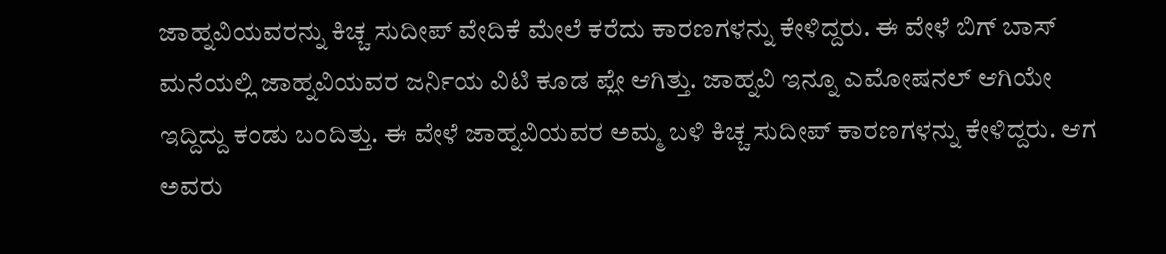ಜಾಹ್ನವಿಯವರನ್ನು ಕಿಚ್ಚ ಸುದೀಪ್ ವೇದಿಕೆ ಮೇಲೆ ಕರೆದು ಕಾರಣಗಳನ್ನು ಕೇಳಿದ್ದರು. ಈ ವೇಳೆ ಬಿಗ್ ಬಾಸ್ ಮನೆಯಲ್ಲಿ ಜಾಹ್ನವಿಯವರ ಜರ್ನಿಯ ವಿಟಿ ಕೂಡ ಪ್ಲೇ ಆಗಿತ್ತು. ಜಾಹ್ನವಿ ಇನ್ನೂ ಎಮೋಷನಲ್ ಆಗಿಯೇ ಇದ್ದಿದ್ದು ಕಂಡು ಬಂದಿತ್ತು. ಈ ವೇಳೆ ಜಾಹ್ನವಿಯವರ ಅಮ್ಮ ಬಳಿ ಕಿಚ್ಚ ಸುದೀಪ್ ಕಾರಣಗಳನ್ನು ಕೇಳಿದ್ದರು. ಆಗ ಅವರು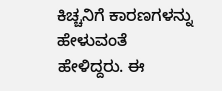ಕಿಚ್ಚನಿಗೆ ಕಾರಣಗಳನ್ನು ಹೇಳುವಂತೆ ಹೇಳಿದ್ದರು. ಈ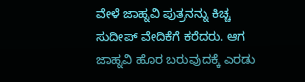ವೇಳೆ ಜಾಹ್ನವಿ ಪುತ್ರನನ್ನು ಕಿಚ್ಚ ಸುದೀಪ್ ವೇದಿಕೆಗೆ ಕರೆದರು. ಆಗ ಜಾಹ್ನವಿ ಹೊರ ಬರುವುದಕ್ಕೆ ಎರಡು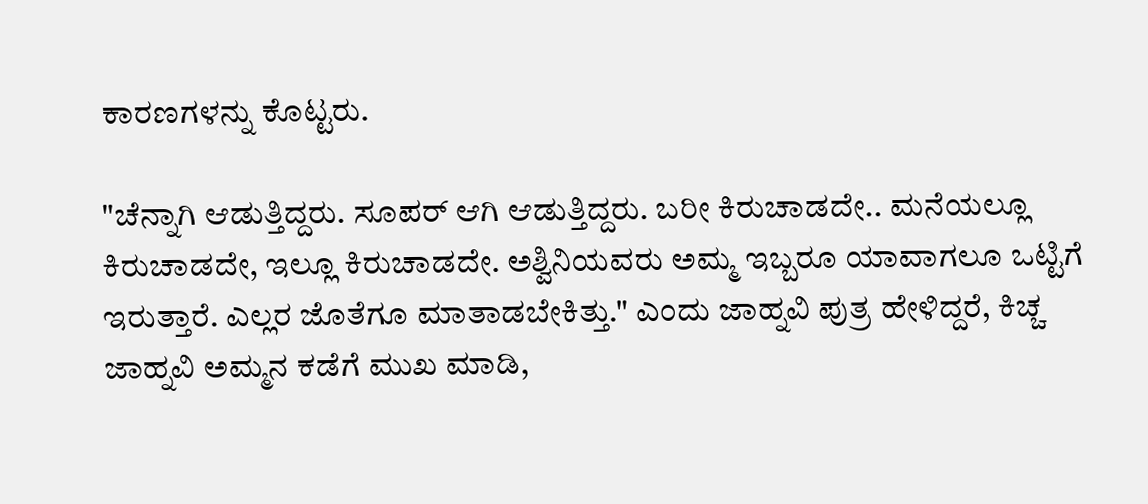ಕಾರಣಗಳನ್ನು ಕೊಟ್ಟರು.

"ಚೆನ್ನಾಗಿ ಆಡುತ್ತಿದ್ದರು. ಸೂಪರ್ ಆಗಿ ಆಡುತ್ತಿದ್ದರು. ಬರೀ ಕಿರುಚಾಡದೇ.. ಮನೆಯಲ್ಲೂ ಕಿರುಚಾಡದೇ, ಇಲ್ಲೂ ಕಿರುಚಾಡದೇ. ಅಶ್ವಿನಿಯವರು ಅಮ್ಮ ಇಬ್ಬರೂ ಯಾವಾಗಲೂ ಒಟ್ಟಿಗೆ ಇರುತ್ತಾರೆ. ಎಲ್ಲರ ಜೊತೆಗೂ ಮಾತಾಡಬೇಕಿತ್ತು." ಎಂದು ಜಾಹ್ನವಿ ಪುತ್ರ ಹೇಳಿದ್ದರೆ, ಕಿಚ್ಚ ಜಾಹ್ನವಿ ಅಮ್ಮನ ಕಡೆಗೆ ಮುಖ ಮಾಡಿ,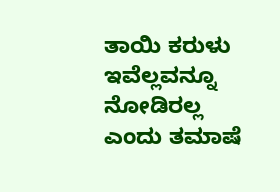ತಾಯಿ ಕರುಳು ಇವೆಲ್ಲವನ್ನೂ ನೋಡಿರಲ್ಲ ಎಂದು ತಮಾಷೆ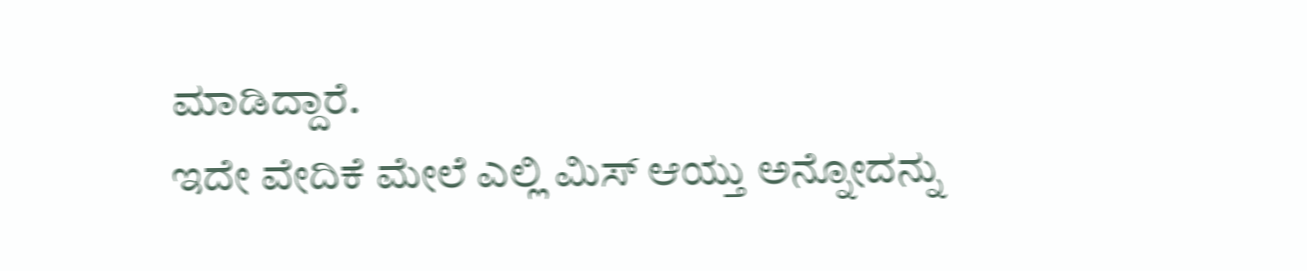ಮಾಡಿದ್ದಾರೆ.
ಇದೇ ವೇದಿಕೆ ಮೇಲೆ ಎಲ್ಲಿ ಮಿಸ್ ಆಯ್ತು ಅನ್ನೋದನ್ನು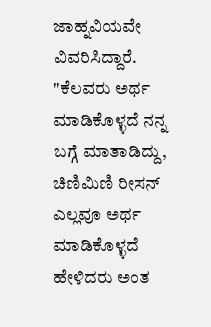ಜಾಹ್ನವಿಯವೇ ವಿವರಿಸಿದ್ದಾರೆ. "ಕೆಲವರು ಅರ್ಥ ಮಾಡಿಕೊಳ್ಳದೆ ನನ್ನ ಬಗ್ಗೆ ಮಾತಾಡಿದ್ದು, ಚಿಣಿಮಿಣಿ ರೀಸನ್ ಎಲ್ಲವೂ ಅರ್ಥ ಮಾಡಿಕೊಳ್ಳದೆ ಹೇಳಿದರು ಅಂತ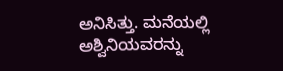ಅನಿಸಿತ್ತು. ಮನೆಯಲ್ಲಿ ಅಶ್ವಿನಿಯವರನ್ನು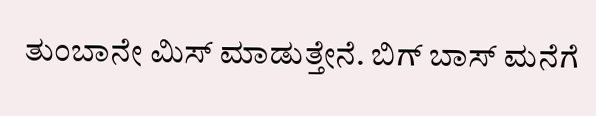ತುಂಬಾನೇ ಮಿಸ್ ಮಾಡುತ್ತೇನೆ. ಬಿಗ್ ಬಾಸ್ ಮನೆಗೆ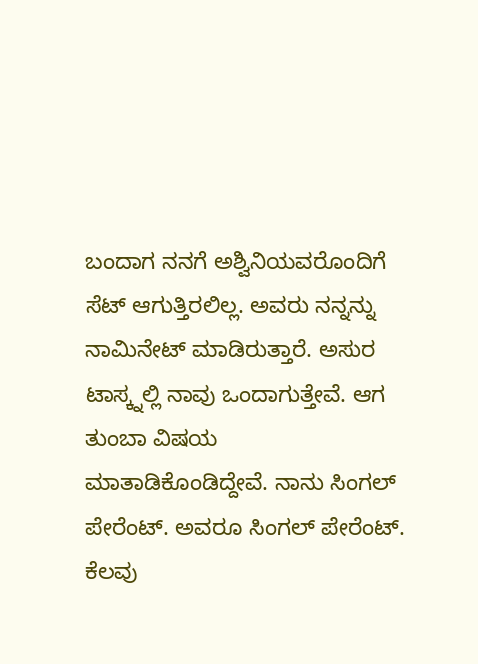ಬಂದಾಗ ನನಗೆ ಅಶ್ವಿನಿಯವರೊಂದಿಗೆ ಸೆಟ್ ಆಗುತ್ತಿರಲಿಲ್ಲ. ಅವರು ನನ್ನನ್ನು ನಾಮಿನೇಟ್ ಮಾಡಿರುತ್ತಾರೆ. ಅಸುರ ಟಾಸ್ಕ್ನಲ್ಲಿ ನಾವು ಒಂದಾಗುತ್ತೇವೆ. ಆಗ ತುಂಬಾ ವಿಷಯ ಮಾತಾಡಿಕೊಂಡಿದ್ದೇವೆ. ನಾನು ಸಿಂಗಲ್ ಪೇರೆಂಟ್. ಅವರೂ ಸಿಂಗಲ್ ಪೇರೆಂಟ್. ಕೆಲವು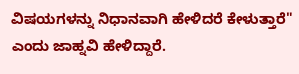ವಿಷಯಗಳನ್ನು ನಿಧಾನವಾಗಿ ಹೇಳಿದರೆ ಕೇಳುತ್ತಾರೆ" ಎಂದು ಜಾಹ್ನವಿ ಹೇಳಿದ್ದಾರೆ.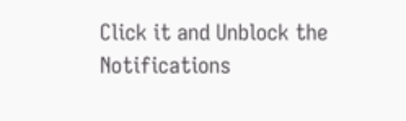Click it and Unblock the Notifications